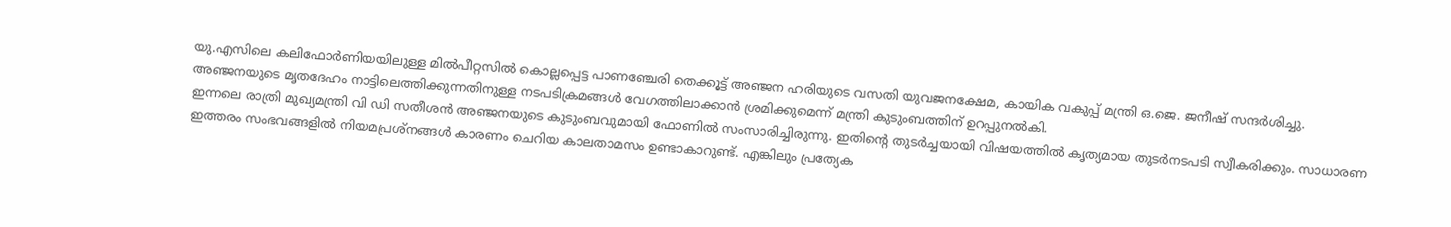യു.എസിലെ കലിഫോർണിയയിലുള്ള മിൽപീറ്റസിൽ കൊല്ലപ്പെട്ട പാണഞ്ചേരി തെക്കൂട്ട് അഞ്ജന ഹരിയുടെ വസതി യുവജനക്ഷേമ, കായിക വകുപ്പ് മന്ത്രി ഒ.ജെ. ജനീഷ് സന്ദർശിച്ചു. അഞ്ജനയുടെ മൃതദേഹം നാട്ടിലെത്തിക്കുന്നതിനുള്ള നടപടിക്രമങ്ങൾ വേഗത്തിലാക്കാൻ ശ്രമിക്കുമെന്ന് മന്ത്രി കുടുംബത്തിന് ഉറപ്പുനൽകി.
ഇന്നലെ രാത്രി മുഖ്യമന്ത്രി വി ഡി സതീശൻ അഞ്ജനയുടെ കുടുംബവുമായി ഫോണിൽ സംസാരിച്ചിരുന്നു. ഇതിന്റെ തുടർച്ചയായി വിഷയത്തിൽ കൃത്യമായ തുടർനടപടി സ്വീകരിക്കും. സാധാരണ ഇത്തരം സംഭവങ്ങളിൽ നിയമപ്രശ്നങ്ങൾ കാരണം ചെറിയ കാലതാമസം ഉണ്ടാകാറുണ്ട്. എങ്കിലും പ്രത്യേക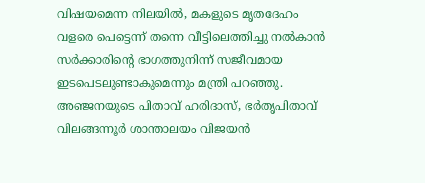വിഷയമെന്ന നിലയിൽ, മകളുടെ മൃതദേഹം വളരെ പെട്ടെന്ന് തന്നെ വീട്ടിലെത്തിച്ചു നൽകാൻ സർക്കാരിന്റെ ഭാഗത്തുനിന്ന് സജീവമായ ഇടപെടലുണ്ടാകുമെന്നും മന്ത്രി പറഞ്ഞു.
അഞ്ജനയുടെ പിതാവ് ഹരിദാസ്, ഭർതൃപിതാവ് വിലങ്ങന്നൂർ ശാന്താലയം വിജയൻ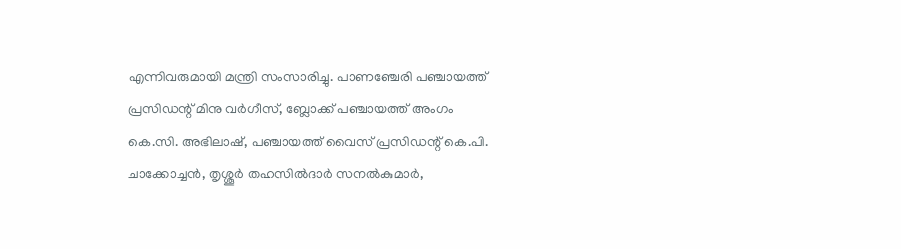എന്നിവരുമായി മന്ത്രി സംസാരിച്ചു. പാണഞ്ചേരി പഞ്ചായത്ത് പ്രസിഡന്റ് മിനു വർഗീസ്, ബ്ലോക്ക് പഞ്ചായത്ത് അംഗം കെ.സി. അഭിലാഷ്, പഞ്ചായത്ത് വൈസ് പ്രസിഡന്റ് കെ.പി. ചാക്കോച്ചൻ, തൃശ്ശൂർ തഹസിൽദാർ സനൽകുമാർ,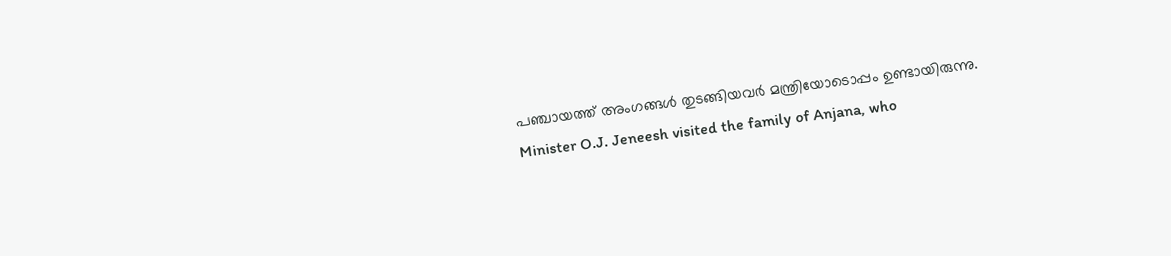പഞ്ചായത്ത് അംഗങ്ങൾ തുടങ്ങിയവർ മന്ത്രിയോടൊപ്പം ഉണ്ടായിരുന്നു.
Minister O.J. Jeneesh visited the family of Anjana, who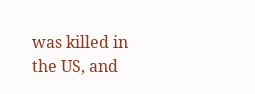was killed in the US, and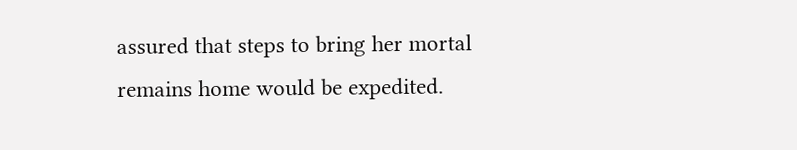assured that steps to bring her mortal remains home would be expedited.